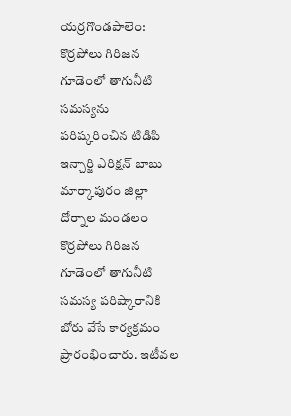యర్రగొండపాలెం: కొర్రపోలు గిరిజన గూడెంలో తాగునీటి సమస్యను పరిష్కరించిన టిడిపి ఇన్చార్జి ఎరిక్షన్ బాబు
మార్కాపురం జిల్లా దోర్నాల మండలం కొర్రపోలు గిరిజన గూడెంలో తాగునీటి సమస్య పరిష్కారానికి బోరు వేసే కార్యక్రమం ప్రారంభించారు. ఇటీవల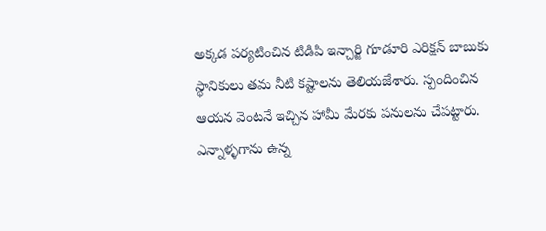అక్కడ పర్యటించిన టిడిపి ఇన్చార్జి గూడూరి ఎరిక్షన్ బాబుకు స్థానికులు తమ నీటి కష్టాలను తెలియజేశారు. స్పందించిన ఆయన వెంటనే ఇచ్చిన హామీ మేరకు పనులను చేపట్టారు. ఎన్నాళ్ళగాను ఉన్న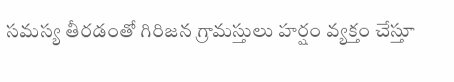సమస్య తీరడంతో గిరిజన గ్రామస్తులు హర్షం వ్యక్తం చేస్తూ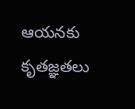ఆయనకు కృతజ్ఞతలు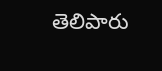తెలిపారు